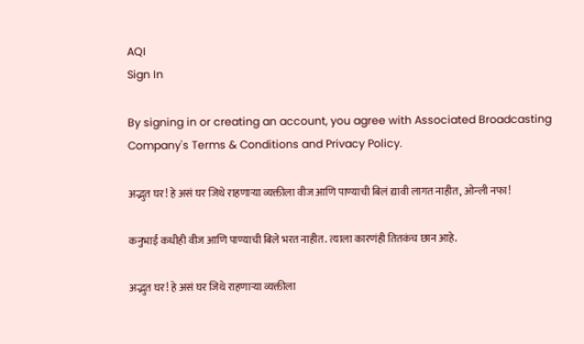AQI
Sign In

By signing in or creating an account, you agree with Associated Broadcasting Company's Terms & Conditions and Privacy Policy.

अद्भुत घर! हे असं घर जिथे राहणाऱ्या व्यक्तीला वीज आणि पाण्याची बिलं द्यावी लागत नाहीत, ओन्ली नफा!

कनुभाई कधीही वीज आणि पाण्याची बिले भरत नाहीत. त्याला कारणंही तितकंच छान आहे.

अद्भुत घर! हे असं घर जिथे राहणाऱ्या व्यक्तीला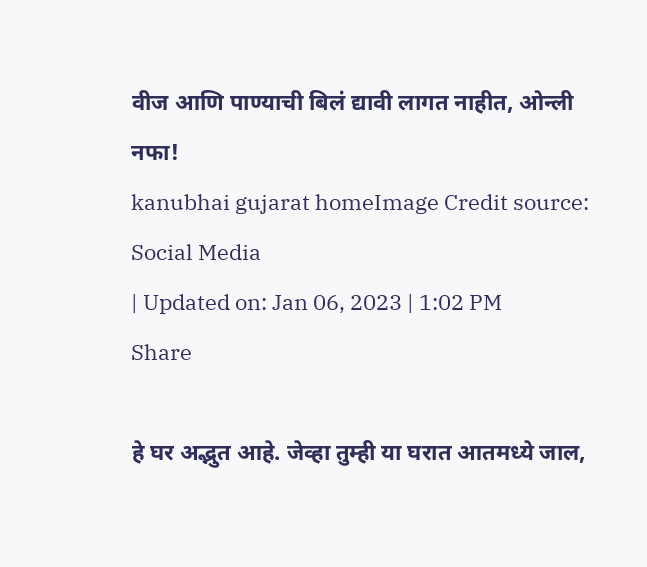वीज आणि पाण्याची बिलं द्यावी लागत नाहीत, ओन्ली नफा!
kanubhai gujarat homeImage Credit source: Social Media
| Updated on: Jan 06, 2023 | 1:02 PM
Share

हे घर अद्भुत आहे. जेव्हा तुम्ही या घरात आतमध्ये जाल,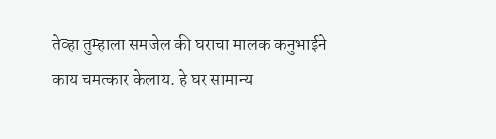तेव्हा तुम्हाला समजेल की घराचा मालक कनुभाईने काय चमत्कार केलाय. हे घर सामान्य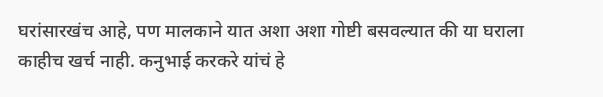घरांसारखंच आहे, पण मालकाने यात अशा अशा गोष्टी बसवल्यात की या घराला काहीच खर्च नाही. कनुभाई करकरे यांचं हे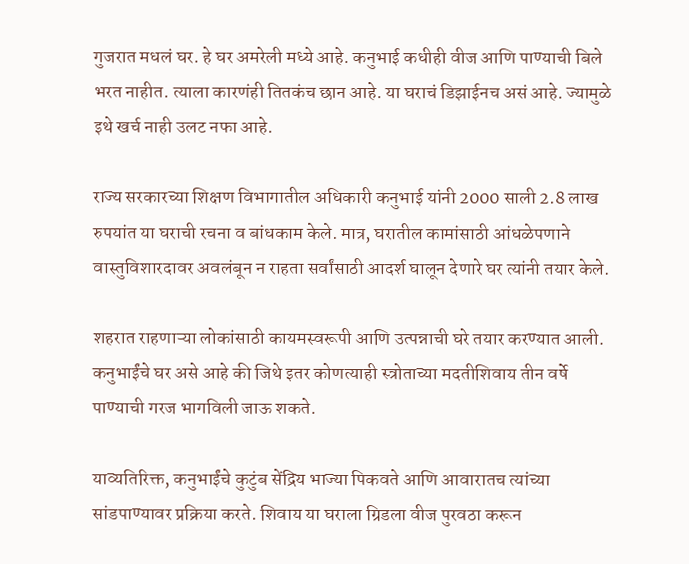गुजरात मधलं घर. हे घर अमरेली मध्ये आहे. कनुभाई कधीही वीज आणि पाण्याची बिले भरत नाहीत. त्याला कारणंही तितकंच छान आहे. या घराचं डिझाईनच असं आहे. ज्यामुळे इथे खर्च नाही उलट नफा आहे.

राज्य सरकारच्या शिक्षण विभागातील अधिकारी कनुभाई यांनी 2000 साली 2.8 लाख रुपयांत या घराची रचना व बांधकाम केले. मात्र, घरातील कामांसाठी आंधळेपणाने वास्तुविशारदावर अवलंबून न राहता सर्वांसाठी आदर्श घालून देणारे घर त्यांनी तयार केले.

शहरात राहणाऱ्या लोकांसाठी कायमस्वरूपी आणि उत्पन्नाची घरे तयार करण्यात आली. कनुभाईंचे घर असे आहे की जिथे इतर कोणत्याही स्त्रोताच्या मदतीशिवाय तीन वर्षे पाण्याची गरज भागविली जाऊ शकते.

याव्यतिरिक्त, कनुभाईंचे कुटुंब सेंद्रिय भाज्या पिकवते आणि आवारातच त्यांच्या सांडपाण्यावर प्रक्रिया करते. शिवाय या घराला ग्रिडला वीज पुरवठा करून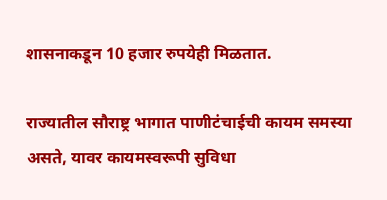शासनाकडून 10 हजार रुपयेही मिळतात.

राज्यातील सौराष्ट्र भागात पाणीटंचाईची कायम समस्या असते, यावर कायमस्वरूपी सुविधा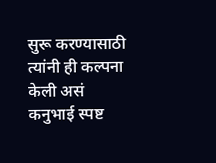सुरू करण्यासाठी त्यांनी ही कल्पना केली असं कनुभाई स्पष्ट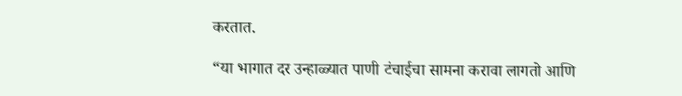करतात.

“या भागात दर उन्हाळ्यात पाणी टंचाईचा सामना करावा लागतो आणि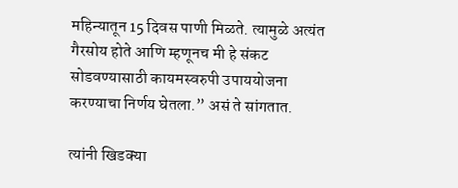महिन्यातून 15 दिवस पाणी मिळते. त्यामुळे अत्यंत गैरसोय होते आणि म्हणूनच मी हे संकट सोडवण्यासाठी कायमस्वरुपी उपाययोजना करण्याचा निर्णय घेतला.” असं ते सांगतात.

त्यांनी खिडक्या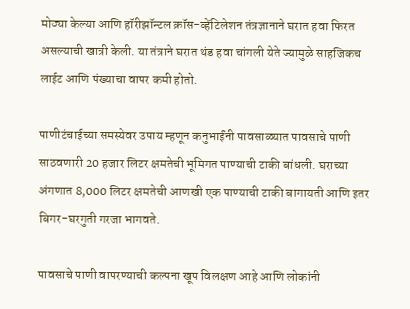मोठ्या केल्या आणि हॉरीझॉन्टल क्रॉस-व्हेंटिलेशन तंत्रज्ञानाने घरात हवा फिरत असल्याची खात्री केली. या तंत्राने घरात थंड हवा चांगली येते ज्यामुळे साहजिकच लाईट आणि पंख्याचा वापर कमी होतो.

पाणीटंचाईच्या समस्येवर उपाय म्हणून कनुभाईंनी पावसाळ्यात पावसाचे पाणी साठवणारी 20 हजार लिटर क्षमतेची भूमिगत पाण्याची टाकी बांधली. घराच्या अंगणात 8,000 लिटर क्षमतेची आणखी एक पाण्याची टाकी बागायती आणि इतर बिगर-घरगुती गरजा भागवते.

पावसाचे पाणी वापरण्याची कल्पना खूप विलक्षण आहे आणि लोकांनी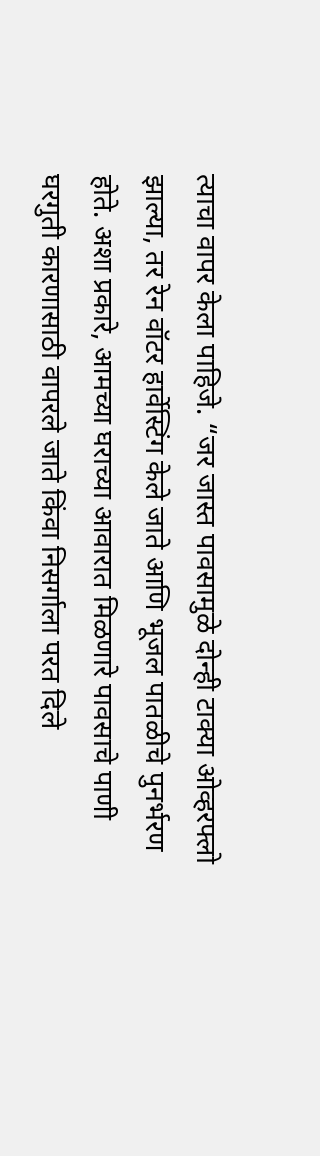त्याचा वापर केला पाहिजे. “जर जास्त पावसामुळे दोन्ही टाक्या ओव्हरफ्लो झाल्या, तर रेन वॉटर हार्वेस्टिंग केले जाते आणि भूजल पातळीचे पुनर्भरण होते. अशा प्रकारे, आमच्या घराच्या आवारात मिळणारे पावसाचे पाणी घरगुती कारणासाठी वापरले जाते किंवा निसर्गाला परत दिले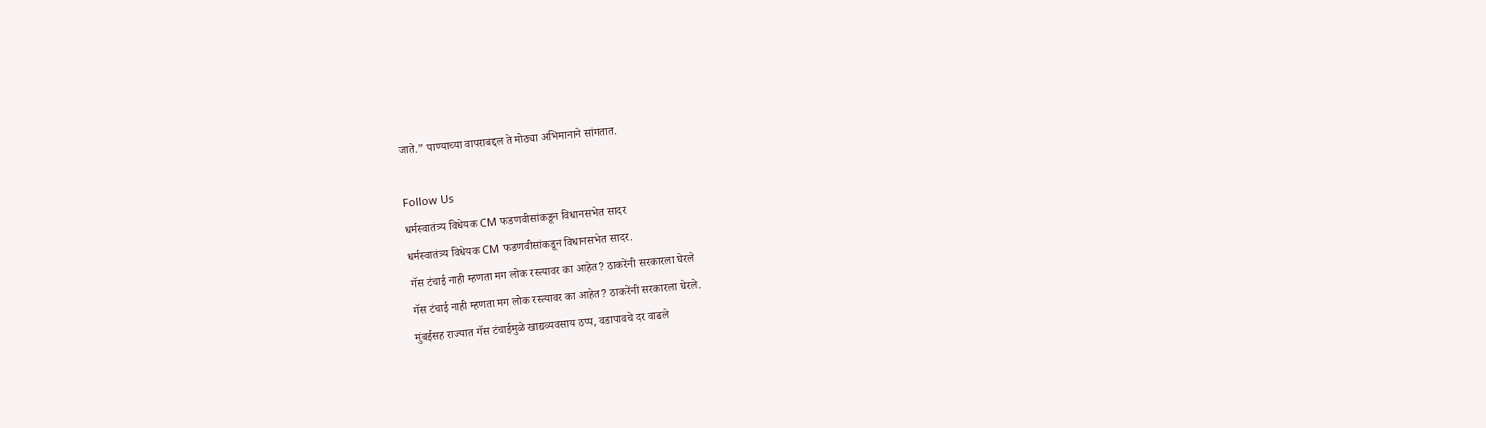जाते.” पाण्याच्या वापराबद्दल ते मोठ्या अभिमानाने सांगतात.

Follow Us
धर्मस्वातंत्र्य विधेयक CM फडणवीसांकडून विधानसभेत सादर
धर्मस्वातंत्र्य विधेयक CM फडणवीसांकडून विधानसभेत सादर.
गॅस टंचाई नाही म्हणता मग लोक रस्त्यावर का आहेत? ठाकरेंनी सरकारला घेरले
गॅस टंचाई नाही म्हणता मग लोक रस्त्यावर का आहेत? ठाकरेंनी सरकारला घेरले.
मुंबईसह राज्यात गॅस टंचाईमुळे खाद्यव्यवसाय ठप्प, वडापावचे दर वाढले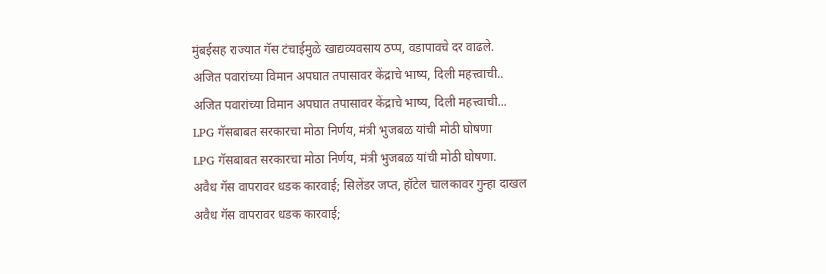मुंबईसह राज्यात गॅस टंचाईमुळे खाद्यव्यवसाय ठप्प, वडापावचे दर वाढले.
अजित पवारांच्या विमान अपघात तपासावर केंद्राचे भाष्य, दिली महत्त्वाची..
अजित पवारांच्या विमान अपघात तपासावर केंद्राचे भाष्य, दिली महत्त्वाची...
LPG गॅसबाबत सरकारचा मोठा निर्णय, मंत्री भुजबळ यांची मोठी घोषणा
LPG गॅसबाबत सरकारचा मोठा निर्णय, मंत्री भुजबळ यांची मोठी घोषणा.
अवैध गॅस वापरावर धडक कारवाई; सिलेंडर जप्त, हॉटेल चालकावर गुन्हा दाखल
अवैध गॅस वापरावर धडक कारवाई;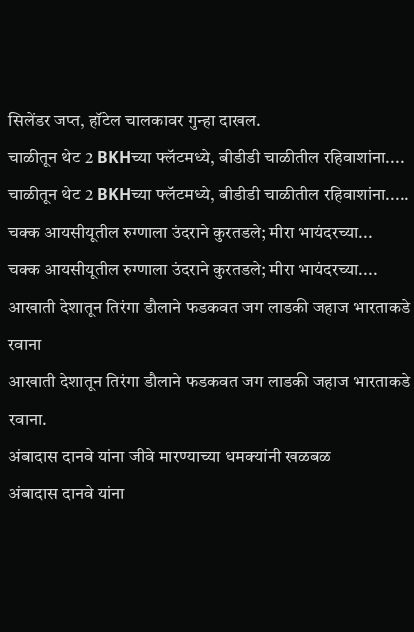सिलेंडर जप्त, हॉटेल चालकावर गुन्हा दाखल.
चाळीतून थेट 2 BKHच्या फ्लॅटमध्ये, बीडीडी चाळीतील रहिवाशांना....
चाळीतून थेट 2 BKHच्या फ्लॅटमध्ये, बीडीडी चाळीतील रहिवाशांना.....
चक्क आयसीयूतील रुग्णाला उंदराने कुरतडले; मीरा भायंदरच्या...
चक्क आयसीयूतील रुग्णाला उंदराने कुरतडले; मीरा भायंदरच्या....
आखाती देशातून तिरंगा डौलाने फडकवत जग लाडकी जहाज भारताकडे रवाना
आखाती देशातून तिरंगा डौलाने फडकवत जग लाडकी जहाज भारताकडे रवाना.
अंबादास दानवे यांना जीवे मारण्याच्या धमक्यांनी खळबळ
अंबादास दानवे यांना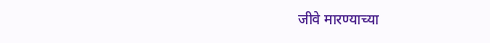जीवे मारण्याच्या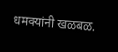धमक्यांनी खळबळ.